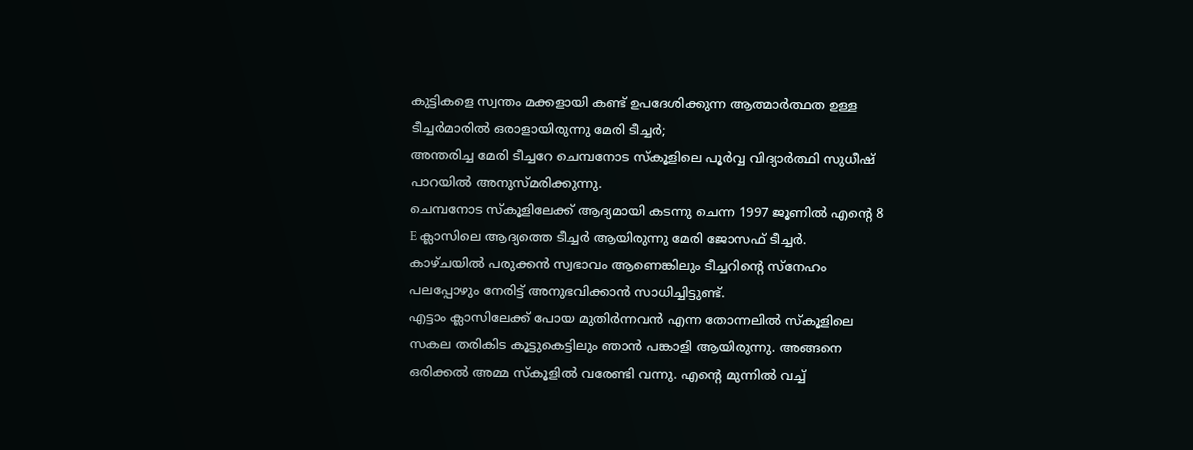കുട്ടികളെ സ്വന്തം മക്കളായി കണ്ട് ഉപദേശിക്കുന്ന ആത്മാർത്ഥത ഉള്ള ടീച്ചർമാരിൽ ഒരാളായിരുന്നു മേരി ടീച്ചർ;
അന്തരിച്ച മേരി ടീച്ചറേ ചെമ്പനോട സ്കൂളിലെ പൂർവ്വ വിദ്യാർത്ഥി സുധീഷ് പാറയിൽ അനുസ്മരിക്കുന്നു.
ചെമ്പനോട സ്കൂളിലേക്ക് ആദ്യമായി കടന്നു ചെന്ന 1997 ജൂണിൽ എൻ്റെ 8 E ക്ലാസിലെ ആദ്യത്തെ ടീച്ചർ ആയിരുന്നു മേരി ജോസഫ് ടീച്ചർ. കാഴ്ചയിൽ പരുക്കൻ സ്വഭാവം ആണെങ്കിലും ടീച്ചറിൻ്റെ സ്നേഹം പലപ്പോഴും നേരിട്ട് അനുഭവിക്കാൻ സാധിച്ചിട്ടുണ്ട്.
എട്ടാം ക്ലാസിലേക്ക് പോയ മുതിർന്നവൻ എന്ന തോന്നലിൽ സ്കൂളിലെ സകല തരികിട കൂട്ടുകെട്ടിലും ഞാൻ പങ്കാളി ആയിരുന്നു. അങ്ങനെ ഒരിക്കൽ അമ്മ സ്കൂളിൽ വരേണ്ടി വന്നു. എൻ്റെ മുന്നിൽ വച്ച്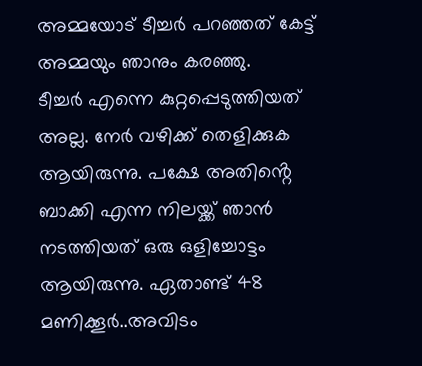അമ്മയോട് ടീച്ചർ പറഞ്ഞത് കേട്ട് അമ്മയും ഞാനും കരഞ്ഞു.
ടീച്ചർ എന്നെ കുറ്റപ്പെടുത്തിയത് അല്ല. നേർ വഴിക്ക് തെളിക്കുക ആയിരുന്നു. പക്ഷേ അതിൻ്റെ ബാക്കി എന്ന നിലയ്ക്ക് ഞാൻ നടത്തിയത് ഒരു ഒളിച്ചോട്ടം ആയിരുന്നു. ഏതാണ്ട് 48 മണിക്കൂർ..അവിടം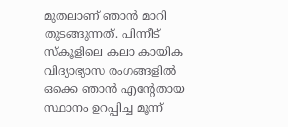മുതലാണ് ഞാൻ മാറി തുടങ്ങുന്നത്. പിന്നീട് സ്കൂളിലെ കലാ കായിക വിദ്യാഭ്യാസ രംഗങ്ങളിൽ ഒക്കെ ഞാൻ എൻ്റേതായ സ്ഥാനം ഉറപ്പിച്ച മൂന്ന്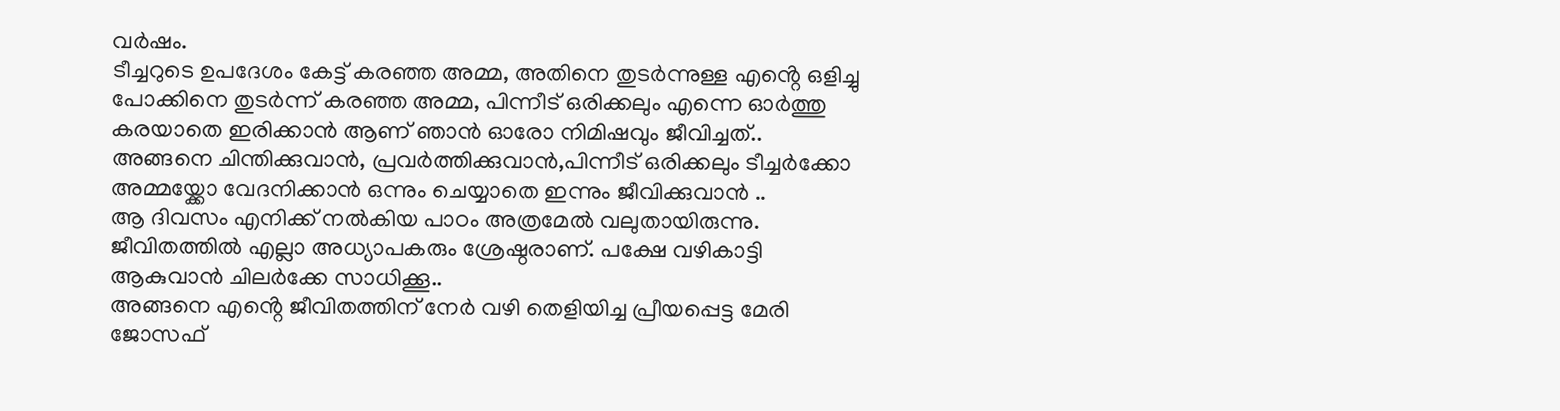വർഷം.
ടീച്ചറുടെ ഉപദേശം കേട്ട് കരഞ്ഞ അമ്മ, അതിനെ തുടർന്നുള്ള എൻ്റെ ഒളിച്ചു പോക്കിനെ തുടർന്ന് കരഞ്ഞ അമ്മ, പിന്നീട് ഒരിക്കലും എന്നെ ഓർത്തു കരയാതെ ഇരിക്കാൻ ആണ് ഞാൻ ഓരോ നിമിഷവും ജീവിച്ചത്..
അങ്ങനെ ചിന്തിക്കുവാൻ, പ്രവർത്തിക്കുവാൻ,പിന്നീട് ഒരിക്കലും ടീച്ചർക്കോ അമ്മയ്ക്കോ വേദനിക്കാൻ ഒന്നും ചെയ്യാതെ ഇന്നും ജീവിക്കുവാൻ ..
ആ ദിവസം എനിക്ക് നൽകിയ പാഠം അത്രമേൽ വലുതായിരുന്നു. ജീവിതത്തിൽ എല്ലാ അധ്യാപകരും ശ്രേഷ്ഠരാണ്. പക്ഷേ വഴികാട്ടി ആകുവാൻ ചിലർക്കേ സാധിക്കൂ..
അങ്ങനെ എൻ്റെ ജീവിതത്തിന് നേർ വഴി തെളിയിച്ച പ്രീയപ്പെട്ട മേരി ജോസഫ്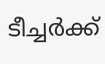ടീച്ചർക്ക്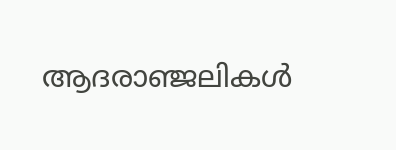ആദരാഞ്ജലികൾ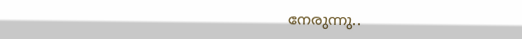നേരുന്നു..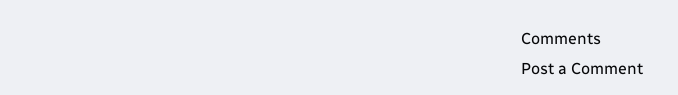Comments
Post a Comment